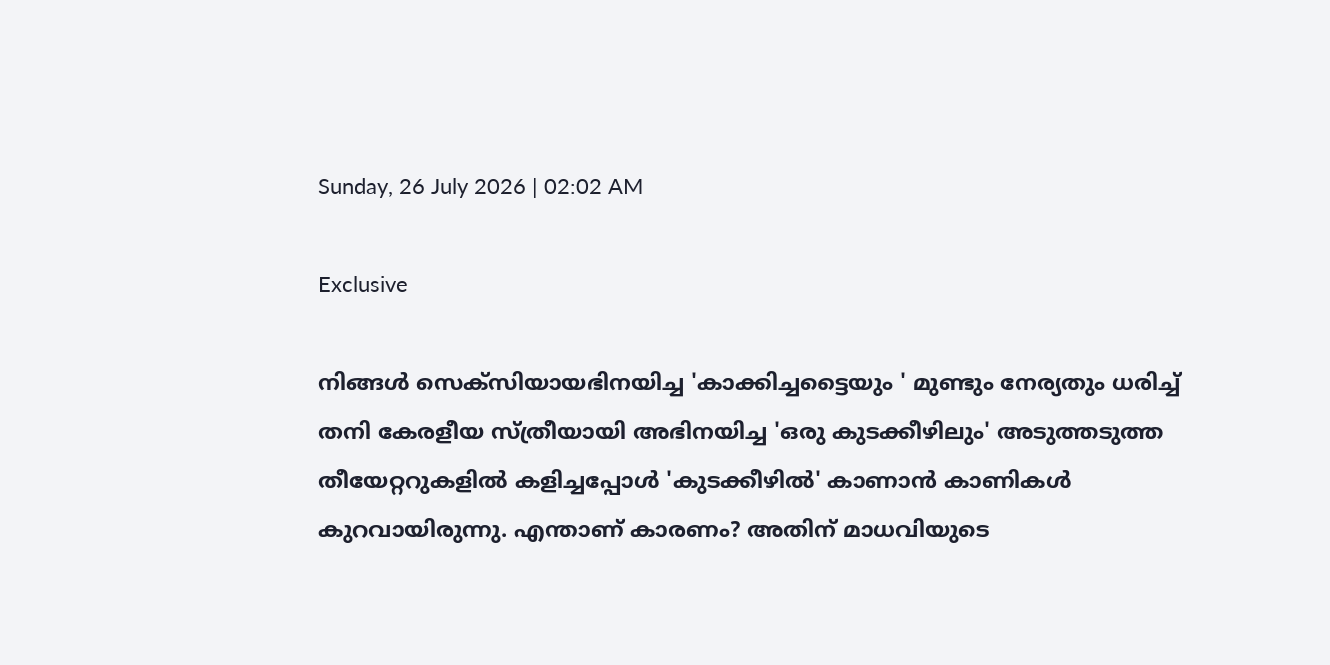Sunday, 26 July 2026 | 02:02 AM

Exclusive

നിങ്ങള്‍ സെക്സിയായഭിനയിച്ച 'കാക്കിച്ചട്ടൈയും ' മുണ്ടും നേര്യതും ധരിച്ച് തനി കേരളീയ സ്ത്രീയായി അഭിനയിച്ച 'ഒരു കുടക്കീഴിലും' അടുത്തടുത്ത തീയേറ്ററുകളില്‍ കളിച്ചപ്പോള്‍ 'കുടക്കീഴില്‍' കാണാന്‍ കാണികള്‍ കുറവായിരുന്നു. എന്താണ് കാരണം? അതിന് മാധവിയുടെ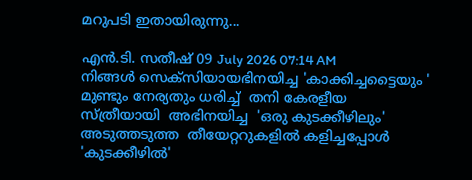മറുപടി ഇതായിരുന്നു...

എന്‍.ടി. സതീഷ് 09 July 2026 07:14 AM
നിങ്ങള്‍ സെക്സിയായഭിനയിച്ച 'കാക്കിച്ചട്ടൈയും ' മുണ്ടും നേര്യതും ധരിച്ച്  തനി കേരളീയ സ്ത്രീയായി  അഭിനയിച്ച  'ഒരു കുടക്കീഴിലും' അടുത്തടുത്ത  തീയേറ്ററുകളില്‍ കളിച്ചപ്പോള്‍ 'കുടക്കീഴില്‍'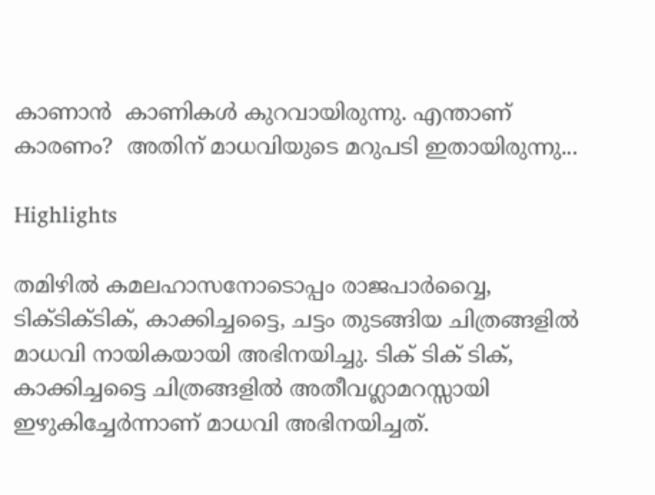കാണാന്‍  കാണികള്‍ കുറവായിരുന്നു. എന്താണ് കാരണം?  അതിന് മാധവിയുടെ മറുപടി ഇതായിരുന്നു...

Highlights

തമിഴില്‍ കമലഹാസനോടൊപ്പം രാജപാര്‍വ്വൈ, ടിക്ടിക്ടിക്, കാക്കിച്ചട്ടൈ, ചട്ടം തുടങ്ങിയ ചിത്രങ്ങളില്‍ മാധവി നായികയായി അഭിനയിച്ചു. ടിക് ടിക് ടിക്, കാക്കിച്ചട്ടൈ ചിത്രങ്ങളില്‍ അതീവഗ്ലാമറസ്സായി ഇഴുകിച്ചേര്‍ന്നാണ് മാധവി അഭിനയിച്ചത്.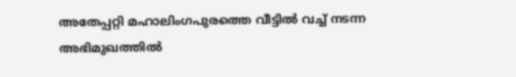അതേപ്പറ്റി മഹാലിംഗപുരത്തെ വീട്ടില്‍ വച്ച് നടന്ന അഭിമുഖത്തില്‍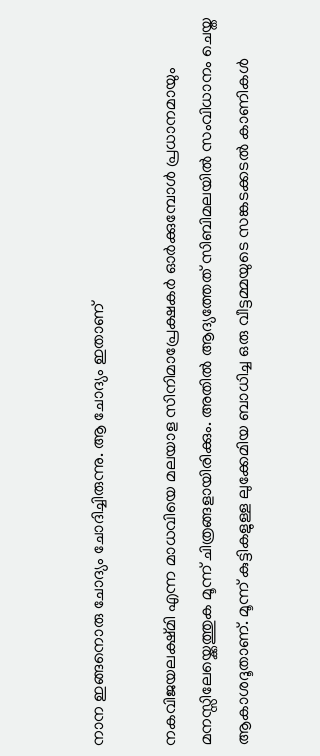നാന ഇങ്ങനൊരു ചോദ്യം ചോദിച്ചിരുന്നു. ആ ചോദ്യം ഇതാണ്

നകവിജയലക്ഷ്മി എന്ന മാധവിയെ മലയാള സിനിമാപ്രേക്ഷകര്‍ ഓര്‍ക്കുമ്പോള്‍ പ്രധാനമായും മനസ്സിലേയ്ക്കെത്തുക മൂന്ന് ചിത്രങ്ങളായിരിക്കും. അതില്‍ ആദ്യത്തേത് സിബിമലയില്‍ സംവിധാനം ചെയ്ത ആകാശദൂതാണ്. മൂന്ന് കുട്ടികളുള്ള ലുക്കേമിയ ബാധിച്ച ഒരു വീട്ടമ്മയുടെ സങ്കടക്കടല്‍ കാണികള്‍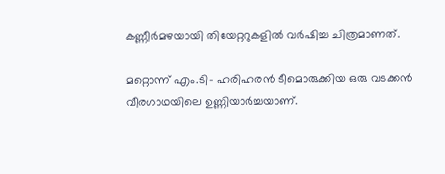കണ്ണീര്‍മഴയായി തിയേറ്ററുകളില്‍ വര്‍ഷിച്ച ചിത്രമാണത്.

മറ്റൊന്ന് എം.ടി- ഹരിഹരന്‍ ടീമൊരുക്കിയ ഒരു വടക്കന്‍ വീരഗാഥയിലെ ഉണ്ണിയാര്‍ച്ചയാണ്.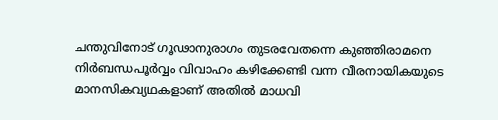ചന്തുവിനോട് ഗൂഢാനുരാഗം തുടരവേതന്നെ കുഞ്ഞിരാമനെ നിര്‍ബന്ധപൂര്‍വ്വം വിവാഹം കഴിക്കേണ്ടി വന്ന വീരനായികയുടെ മാനസികവ്യഥകളാണ് അതില്‍ മാധവി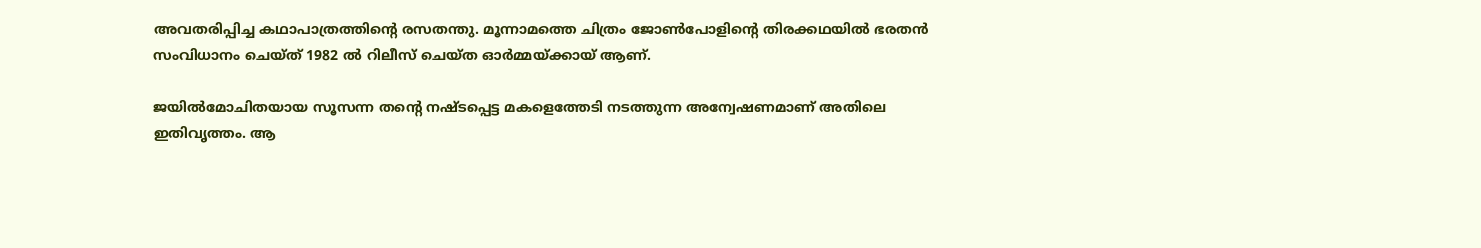അവതരിപ്പിച്ച കഥാപാത്രത്തിന്‍റെ രസതന്തു. മൂന്നാമത്തെ ചിത്രം ജോണ്‍പോളിന്‍റെ തിരക്കഥയില്‍ ഭരതന്‍ സംവിധാനം ചെയ്ത് 1982 ല്‍ റിലീസ് ചെയ്ത ഓര്‍മ്മയ്ക്കായ് ആണ്.

ജയില്‍മോചിതയായ സൂസന്ന തന്‍റെ നഷ്ടപ്പെട്ട മകളെത്തേടി നടത്തുന്ന അന്വേഷണമാണ് അതിലെ ഇതിവൃത്തം. ആ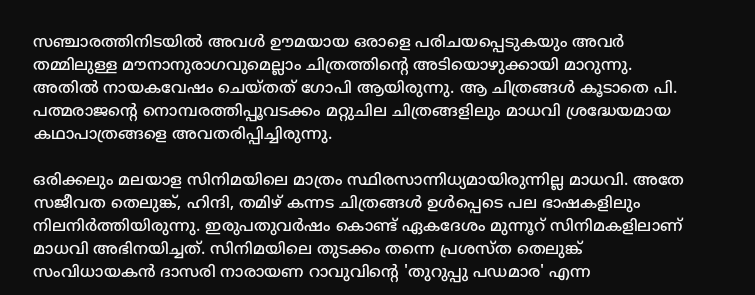സഞ്ചാരത്തിനിടയില്‍ അവള്‍ ഊമയായ ഒരാളെ പരിചയപ്പെടുകയും അവര്‍ തമ്മിലുള്ള മൗനാനുരാഗവുമെല്ലാം ചിത്രത്തിന്‍റെ അടിയൊഴുക്കായി മാറുന്നു. അതില്‍ നായകവേഷം ചെയ്തത് ഗോപി ആയിരുന്നു. ആ ചിത്രങ്ങള്‍ കൂടാതെ പി. പത്മരാജന്‍റെ നൊമ്പരത്തിപ്പൂവടക്കം മറ്റുചില ചിത്രങ്ങളിലും മാധവി ശ്രദ്ധേയമായ കഥാപാത്രങ്ങളെ അവതരിപ്പിച്ചിരുന്നു.

ഒരിക്കലും മലയാള സിനിമയിലെ മാത്രം സ്ഥിരസാന്നിധ്യമായിരുന്നില്ല മാധവി. അതേ സജീവത തെലുങ്ക്, ഹിന്ദി, തമിഴ് കന്നട ചിത്രങ്ങള്‍ ഉള്‍പ്പെടെ പല ഭാഷകളിലും നിലനിര്‍ത്തിയിരുന്നു. ഇരുപതുവര്‍ഷം കൊണ്ട് ഏകദേശം മുന്നൂറ് സിനിമകളിലാണ് മാധവി അഭിനയിച്ചത്. സിനിമയിലെ തുടക്കം തന്നെ പ്രശസ്ത തെലുങ്ക് സംവിധായകന്‍ ദാസരി നാരായണ റാവുവിന്‍റെ 'തുറുപ്പു പഡമാര' എന്ന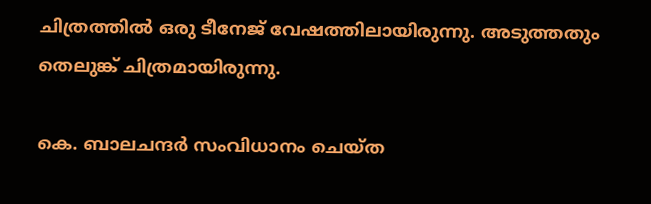ചിത്രത്തില്‍ ഒരു ടീനേജ് വേഷത്തിലായിരുന്നു. അടുത്തതും തെലുങ്ക് ചിത്രമായിരുന്നു.

കെ. ബാലചന്ദര്‍ സംവിധാനം ചെയ്ത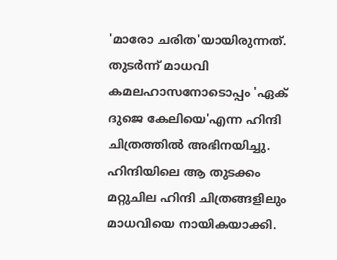'മാരോ ചരിത'യായിരുന്നത്. തുടര്‍ന്ന് മാധവി കമലഹാസനോടൊപ്പം 'ഏക് ദുജെ കേലിയെ'എന്ന ഹിന്ദി ചിത്രത്തില്‍ അഭിനയിച്ചു. ഹിന്ദിയിലെ ആ തുടക്കം മറ്റുചില ഹിന്ദി ചിത്രങ്ങളിലും മാധവിയെ നായികയാക്കി.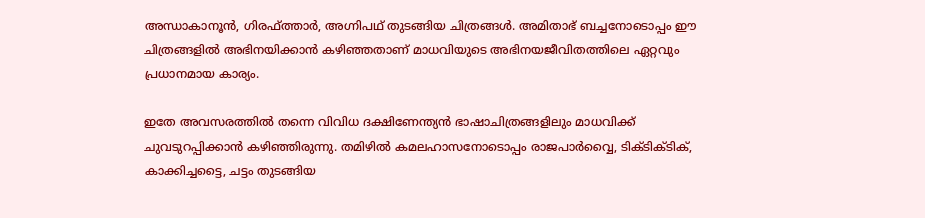അന്ധാകാനൂന്‍, ഗിരഫ്ത്താര്‍, അഗ്നിപഥ് തുടങ്ങിയ ചിത്രങ്ങള്‍. അമിതാഭ് ബച്ചനോടൊപ്പം ഈ ചിത്രങ്ങളില്‍ അഭിനയിക്കാന്‍ കഴിഞ്ഞതാണ് മാധവിയുടെ അഭിനയജീവിതത്തിലെ ഏറ്റവും പ്രധാനമായ കാര്യം.

ഇതേ അവസരത്തില്‍ തന്നെ വിവിധ ദക്ഷിണേന്ത്യന്‍ ഭാഷാചിത്രങ്ങളിലും മാധവിക്ക് ചുവടുറപ്പിക്കാന്‍ കഴിഞ്ഞിരുന്നു. തമിഴില്‍ കമലഹാസനോടൊപ്പം രാജപാര്‍വ്വൈ, ടിക്ടിക്ടിക്, കാക്കിച്ചട്ടൈ, ചട്ടം തുടങ്ങിയ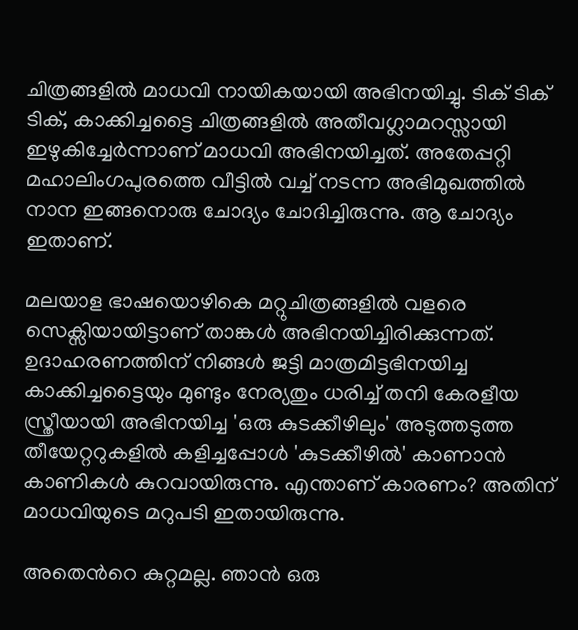ചിത്രങ്ങളില്‍ മാധവി നായികയായി അഭിനയിച്ചു. ടിക് ടിക് ടിക്, കാക്കിച്ചട്ടൈ ചിത്രങ്ങളില്‍ അതീവഗ്ലാമറസ്സായി ഇഴുകിച്ചേര്‍ന്നാണ് മാധവി അഭിനയിച്ചത്. അതേപ്പറ്റി മഹാലിംഗപുരത്തെ വീട്ടില്‍ വച്ച് നടന്ന അഭിമുഖത്തില്‍ നാന ഇങ്ങനൊരു ചോദ്യം ചോദിച്ചിരുന്നു. ആ ചോദ്യം ഇതാണ്.

മലയാള ഭാഷയൊഴികെ മറ്റുചിത്രങ്ങളില്‍ വളരെ സെക്സിയായിട്ടാണ് താങ്കള്‍ അഭിനയിച്ചിരിക്കുന്നത്. ഉദാഹരണത്തിന് നിങ്ങള്‍ ജട്ടി മാത്രമിട്ടഭിനയിച്ച കാക്കിച്ചട്ടൈയും മുണ്ടും നേര്യതും ധരിച്ച് തനി കേരളീയ സ്ത്രീയായി അഭിനയിച്ച 'ഒരു കുടക്കീഴിലും' അടുത്തടുത്ത തീയേറ്ററുകളില്‍ കളിച്ചപ്പോള്‍ 'കുടക്കീഴില്‍' കാണാന്‍ കാണികള്‍ കുറവായിരുന്നു. എന്താണ് കാരണം? അതിന് മാധവിയുടെ മറുപടി ഇതായിരുന്നു.

അതെന്‍റെ കുറ്റമല്ല. ഞാന്‍ ഒരു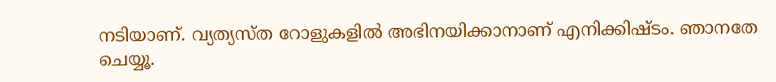നടിയാണ്. വ്യത്യസ്ത റോളുകളില്‍ അഭിനയിക്കാനാണ് എനിക്കിഷ്ടം. ഞാനതേ ചെയ്യൂ.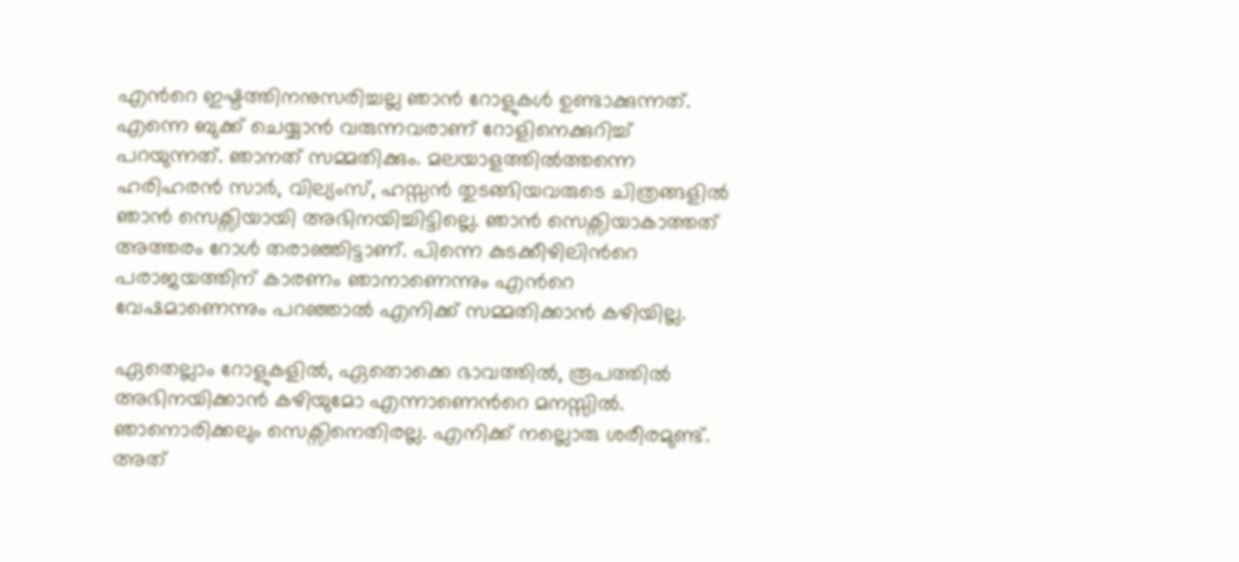എന്‍റെ ഇഷ്ടത്തിനനുസരിച്ചല്ല ഞാന്‍ റോളുകള്‍ ഉണ്ടാക്കുന്നത്. എന്നെ ബുക്ക് ചെയ്യാന്‍ വരുന്നവരാണ് റോളിനെക്കുറിച്ച് പറയുന്നത്. ഞാനത് സമ്മതിക്കും. മലയാളത്തില്‍ത്തന്നെ ഹരിഹരന്‍ സാര്‍, വില്യംസ്, ഹസ്സന്‍ തുടങ്ങിയവരുടെ ചിത്രങ്ങളില്‍ ഞാന്‍ സെക്സിയായി അഭിനയിച്ചിട്ടില്ലെ. ഞാന്‍ സെക്സിയാകാത്തത് അത്തരം റോള്‍ തരാഞ്ഞിട്ടാണ്. പിന്നെ കുടക്കീഴിലിന്‍റെ പരാജയത്തിന് കാരണം ഞാനാണെന്നും എന്‍റെ വേഷമാണെന്നും പറഞ്ഞാല്‍ എനിക്ക് സമ്മതിക്കാന്‍ കഴിയില്ല.

ഏതെല്ലാം റോളുകളില്‍, ഏതൊക്കെ ഭാവത്തില്‍, രൂപത്തില്‍ അഭിനയിക്കാന്‍ കഴിയുമോ എന്നാണെന്‍റെ മനസ്സില്‍. ഞാനൊരിക്കലും സെക്സിനെതിരല്ല. എനിക്ക് നല്ലൊരു ശരീരമുണ്ട്. അത്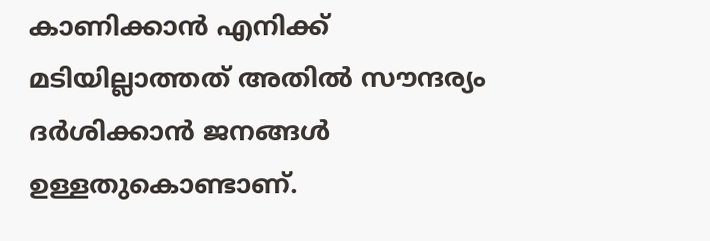കാണിക്കാന്‍ എനിക്ക് മടിയില്ലാത്തത് അതില്‍ സൗന്ദര്യം ദര്‍ശിക്കാന്‍ ജനങ്ങള്‍ ഉള്ളതുകൊണ്ടാണ്.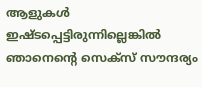ആളുകള്‍ ഇഷ്ടപ്പെട്ടിരുന്നില്ലെങ്കില്‍ ഞാനെന്‍റെ സെക്സ് സൗന്ദര്യം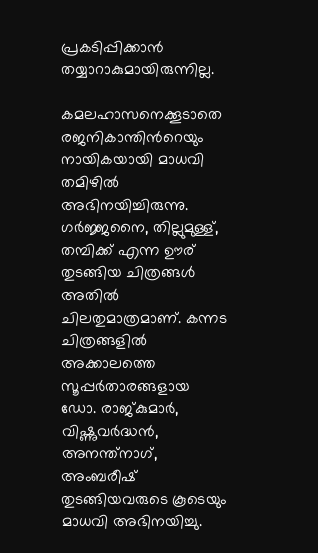പ്രകടിപ്പിക്കാന്‍ തയ്യാറാകുമായിരുന്നില്ല.

കമലഹാസനെക്കൂടാതെ രജനികാന്തിന്‍റെയും നായികയായി മാധവി തമിഴില്‍ അഭിനയിച്ചിരുന്നു. ഗര്‍ജ്ജനൈ, തില്ലുമുള്ള്, തമ്പിക്ക് എന്ന ഊര് തുടങ്ങിയ ചിത്രങ്ങള്‍ അതില്‍ ചിലതുമാത്രമാണ്. കന്നട ചിത്രങ്ങളില്‍ അക്കാലത്തെ സൂപ്പര്‍താരങ്ങളായ ഡോ. രാജ്കുമാര്‍, വിഷ്ണുവര്‍ദ്ധന്‍, അനന്ത്നാഗ്, അംബരീഷ് തുടങ്ങിയവരുടെ കൂടെയും മാധവി അഭിനയിച്ചു.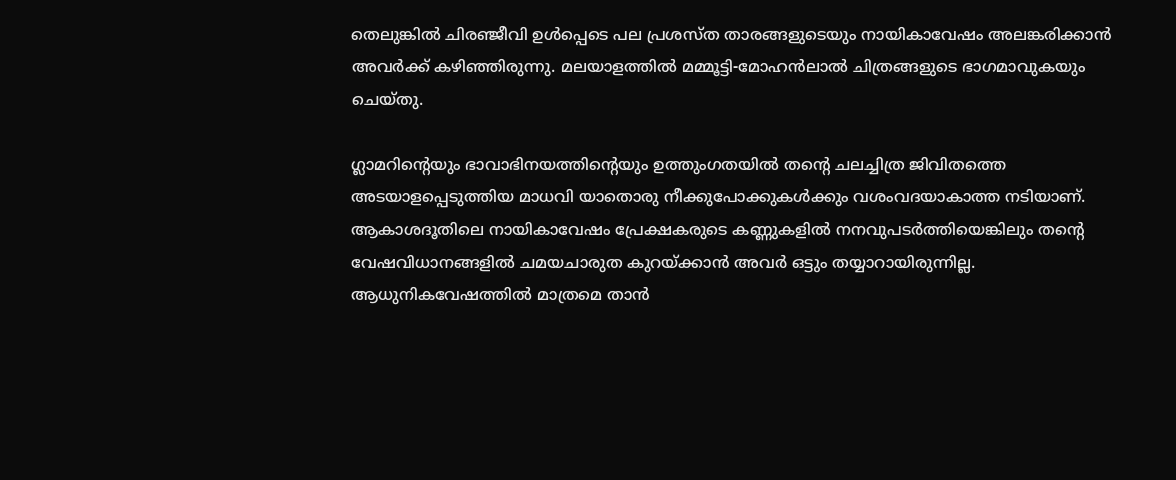തെലുങ്കില്‍ ചിരഞ്ജീവി ഉള്‍പ്പെടെ പല പ്രശസ്ത താരങ്ങളുടെയും നായികാവേഷം അലങ്കരിക്കാന്‍ അവര്‍ക്ക് കഴിഞ്ഞിരുന്നു. മലയാളത്തില്‍ മമ്മൂട്ടി-മോഹന്‍ലാല്‍ ചിത്രങ്ങളുടെ ഭാഗമാവുകയും ചെയ്തു.

ഗ്ലാമറിന്‍റെയും ഭാവാഭിനയത്തിന്‍റെയും ഉത്തുംഗതയില്‍ തന്‍റെ ചലച്ചിത്ര ജിവിതത്തെ അടയാളപ്പെടുത്തിയ മാധവി യാതൊരു നീക്കുപോക്കുകള്‍ക്കും വശംവദയാകാത്ത നടിയാണ്. ആകാശദൂതിലെ നായികാവേഷം പ്രേക്ഷകരുടെ കണ്ണുകളില്‍ നനവുപടര്‍ത്തിയെങ്കിലും തന്‍റെ വേഷവിധാനങ്ങളില്‍ ചമയചാരുത കുറയ്ക്കാന്‍ അവര്‍ ഒട്ടും തയ്യാറായിരുന്നില്ല. ആധുനികവേഷത്തില്‍ മാത്രമെ താന്‍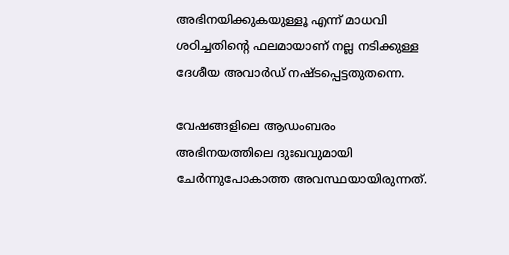അഭിനയിക്കുകയുള്ളൂ എന്ന് മാധവി ശഠിച്ചതിന്‍റെ ഫലമായാണ് നല്ല നടിക്കുള്ള ദേശീയ അവാര്‍ഡ് നഷ്ടപ്പെട്ടതുതന്നെ.

വേഷങ്ങളിലെ ആഡംബരം അഭിനയത്തിലെ ദുഃഖവുമായി ചേര്‍ന്നുപോകാത്ത അവസ്ഥയായിരുന്നത്.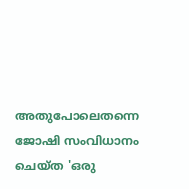അതുപോലെതന്നെ ജോഷി സംവിധാനം ചെയ്ത 'ഒരു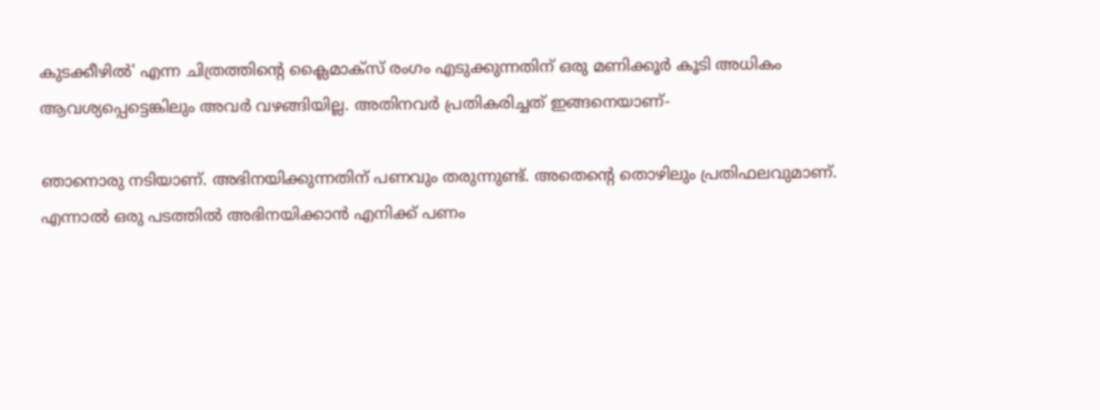കുടക്കീഴില്‍' എന്ന ചിത്രത്തിന്‍റെ ക്ലൈമാക്സ് രംഗം എടുക്കുന്നതിന് ഒരു മണിക്കൂര്‍ കൂടി അധികം ആവശ്യപ്പെട്ടെങ്കിലും അവര്‍ വഴങ്ങിയില്ല. അതിനവര്‍ പ്രതികരിച്ചത് ഇങ്ങനെയാണ്-

ഞാനൊരു നടിയാണ്. അഭിനയിക്കുന്നതിന് പണവും തരുന്നുണ്ട്. അതെന്‍റെ തൊഴിലും പ്രതിഫലവുമാണ്. എന്നാല്‍ ഒരു പടത്തില്‍ അഭിനയിക്കാന്‍ എനിക്ക് പണം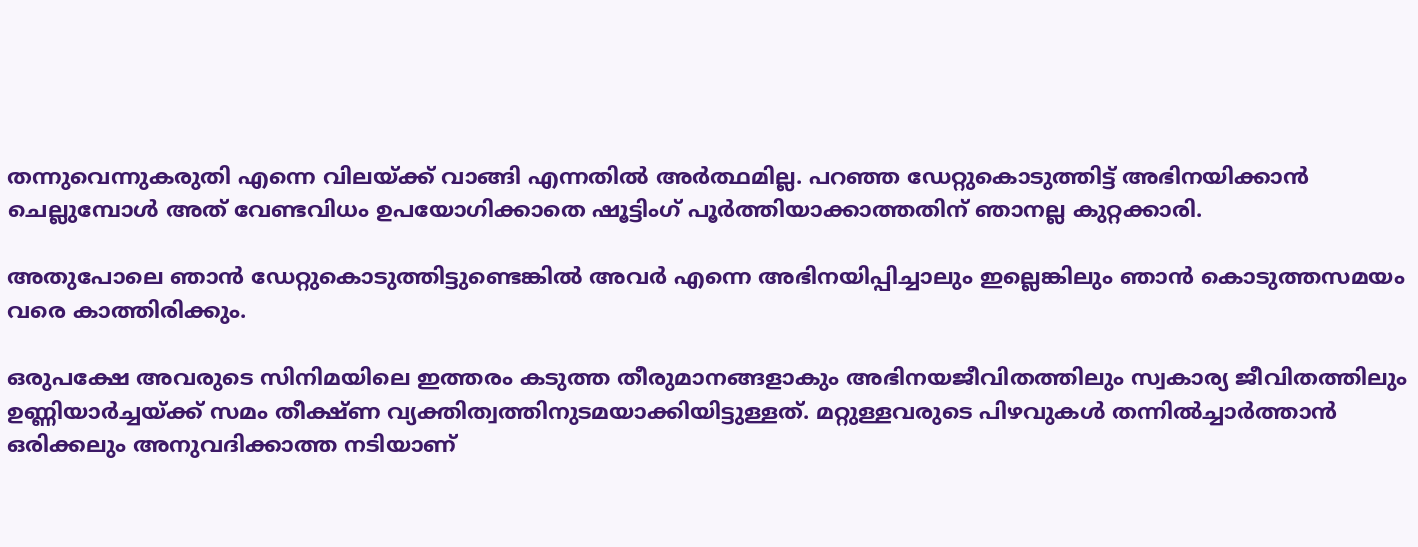തന്നുവെന്നുകരുതി എന്നെ വിലയ്ക്ക് വാങ്ങി എന്നതില്‍ അര്‍ത്ഥമില്ല. പറഞ്ഞ ഡേറ്റുകൊടുത്തിട്ട് അഭിനയിക്കാന്‍ ചെല്ലുമ്പോള്‍ അത് വേണ്ടവിധം ഉപയോഗിക്കാതെ ഷൂട്ടിംഗ് പൂര്‍ത്തിയാക്കാത്തതിന് ഞാനല്ല കുറ്റക്കാരി.

അതുപോലെ ഞാന്‍ ഡേറ്റുകൊടുത്തിട്ടുണ്ടെങ്കില്‍ അവര്‍ എന്നെ അഭിനയിപ്പിച്ചാലും ഇല്ലെങ്കിലും ഞാന്‍ കൊടുത്തസമയം വരെ കാത്തിരിക്കും.

ഒരുപക്ഷേ അവരുടെ സിനിമയിലെ ഇത്തരം കടുത്ത തീരുമാനങ്ങളാകും അഭിനയജീവിതത്തിലും സ്വകാര്യ ജീവിതത്തിലും ഉണ്ണിയാര്‍ച്ചയ്ക്ക് സമം തീക്ഷ്ണ വ്യക്തിത്വത്തിനുടമയാക്കിയിട്ടുള്ളത്. മറ്റുള്ളവരുടെ പിഴവുകള്‍ തന്നില്‍ച്ചാര്‍ത്താന്‍ ഒരിക്കലും അനുവദിക്കാത്ത നടിയാണ്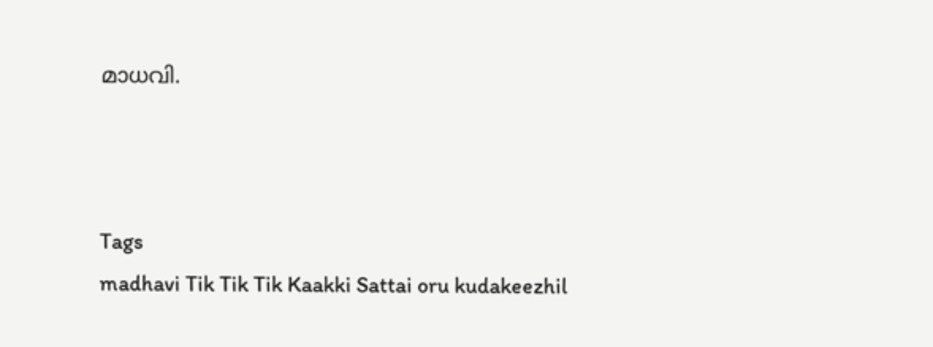മാധവി.



Tags
madhavi Tik Tik Tik Kaakki Sattai oru kudakeezhil